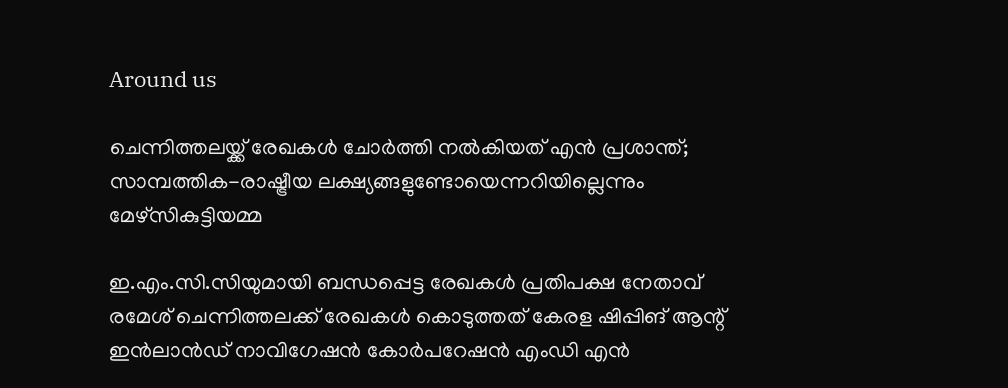Around us

ചെന്നിത്തലയ്ക്ക് രേഖകള്‍ ചോര്‍ത്തി നല്‍കിയത് എന്‍ പ്രശാന്ത്; സാമ്പത്തിക-രാഷ്ട്രീയ ലക്ഷ്യങ്ങളുണ്ടോയെന്നറിയില്ലെന്നും മേഴ്സികുട്ടിയമ്മ

ഇ.എം.സി.സിയുമായി ബന്ധപ്പെട്ട രേഖകള്‍ പ്രതിപക്ഷ നേതാവ് രമേശ് ചെന്നിത്തലക്ക് രേഖകള്‍ കൊടുത്തത് കേരള ഷിപ്പിങ് ആന്റ് ഇന്‍ലാന്‍ഡ് നാവിഗേഷന്‍ കോര്‍പറേഷന്‍ എംഡി എന്‍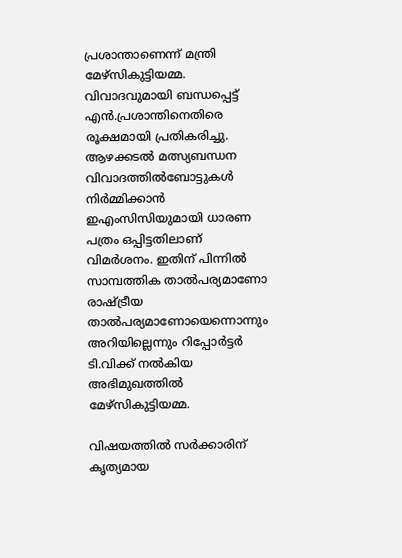പ്രശാന്താണെന്ന് മന്ത്രി മേഴ്‌സികുട്ടിയമ്മ. വിവാദവുമായി ബന്ധപ്പെട്ട് എന്‍.പ്രശാന്തിനെതിരെ രൂക്ഷമായി പ്രതികരിച്ചു. ആഴക്കടല്‍ മത്സ്യബന്ധന വിവാദത്തില്‍ബോട്ടുകള്‍ നിര്‍മ്മിക്കാന്‍ ഇഎംസിസിയുമായി ധാരണ പത്രം ഒപ്പിട്ടതിലാണ് വിമര്‍ശനം. ഇതിന് പിന്നില്‍ സാമ്പത്തിക താല്‍പര്യമാണോ രാഷ്ട്രീയ താല്‍പര്യമാണോയെന്നൊന്നും അറിയില്ലെന്നും റിപ്പോര്‍ട്ടര്‍ ടി.വിക്ക് നല്‍കിയ അഭിമുഖത്തില്‍ മേഴ്‌സികുട്ടിയമ്മ.

വിഷയത്തില്‍ സര്‍ക്കാരിന് കൃത്യമായ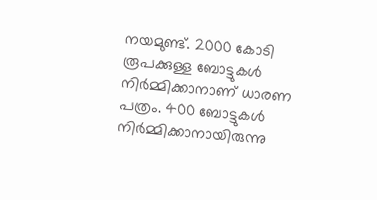നയമുണ്ട്. 2000 കോടി രൂപക്കുള്ള ബോട്ടുകള്‍ നിര്‍മ്മിക്കാനാണ് ധാരണ പത്രം. 400 ബോട്ടുകള്‍ നിര്‍മ്മിക്കാനായിരുന്നു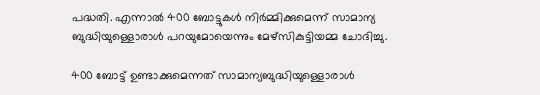പദ്ധതി. എന്നാല്‍ 400 ബോട്ടുകള്‍ നിര്‍മ്മിക്കുമെന്ന് സാമാന്യ ബുദ്ധിയുള്ളൊരാള്‍ പറയുമോയെന്നും മേഴ്‌സികുട്ടിയമ്മ ചോദിച്ചു.

400 ബോട്ട് ഉണ്ടാക്കുമെന്നത് സാമാന്യബുദ്ധിയുള്ളൊരാള്‍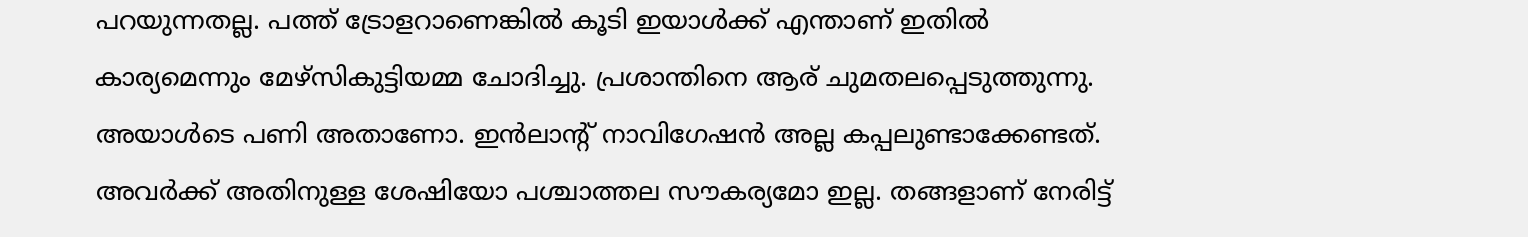പറയുന്നതല്ല. പത്ത് ട്രോളറാണെങ്കില്‍ കൂടി ഇയാള്‍ക്ക് എന്താണ് ഇതില്‍ കാര്യമെന്നും മേഴ്‌സികുട്ടിയമ്മ ചോദിച്ചു. പ്രശാന്തിനെ ആര് ചുമതലപ്പെടുത്തുന്നു. അയാള്‍ടെ പണി അതാണോ. ഇന്‍ലാന്റ് നാവിഗേഷന്‍ അല്ല കപ്പലുണ്ടാക്കേണ്ടത്. അവര്‍ക്ക് അതിനുള്ള ശേഷിയോ പശ്ചാത്തല സൗകര്യമോ ഇല്ല. തങ്ങളാണ് നേരിട്ട്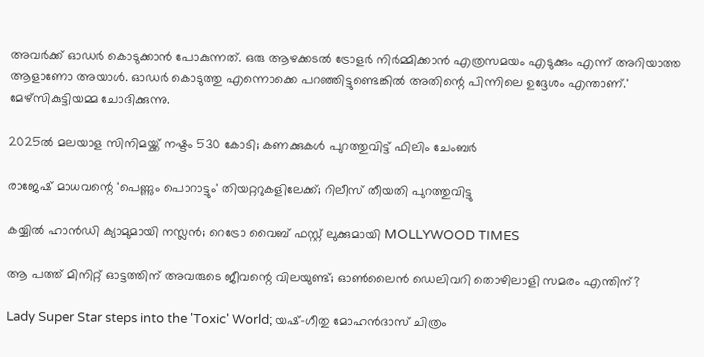അവര്‍ക്ക് ഓഡര്‍ കൊടുക്കാന്‍ പോകുന്നത്. ഒരു ആഴക്കടല്‍ ട്രോളര്‍ നിര്‍മ്മിക്കാന്‍ എത്രസമയം എടുക്കും എന്ന് അറിയാത്ത ആളാണോ അയാള്‍. ഓഡര്‍ കൊടുത്തു എന്നൊക്കെ പറഞ്ഞിട്ടുണ്ടെങ്കില്‍ അതിന്റെ പിന്നിലെ ഉദ്ദേശം എന്താണ്.' മേഴ്സികുട്ടിയമ്മ ചോദിക്കുന്നു.

2025ല്‍ മലയാള സിനിമയ്ക്ക് നഷ്ടം 530 കോടി; കണക്കുകൾ പുറത്തുവിട്ട് ഫിലിം ചേംബര്‍

രാജേഷ് മാധവന്റെ 'പെണ്ണും പൊറാട്ടും' തിയറ്ററുകളിലേക്ക്; റിലീസ് തീയതി പുറത്തുവിട്ടു

കയ്യിൽ ഹാൻഡി ക്യാമുമായി നസ്ലൻ; റെട്രോ വൈബ് ഫസ്റ്റ് ലുക്കുമായി MOLLYWOOD TIMES

ആ പത്ത് മിനിറ്റ് ഓട്ടത്തിന് അവരുടെ ജീവന്റെ വിലയുണ്ട്; ഓണ്‍ലൈന്‍ ഡെലിവറി തൊഴിലാളി സമരം എന്തിന്?

Lady Super Star steps into the 'Toxic' World; യഷ്-ഗീതു മോഹൻദാസ് ചിത്രം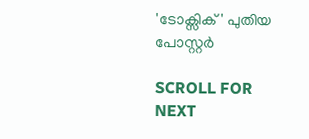'ടോക്സിക്' പുതിയ പോസ്റ്റർ

SCROLL FOR NEXT